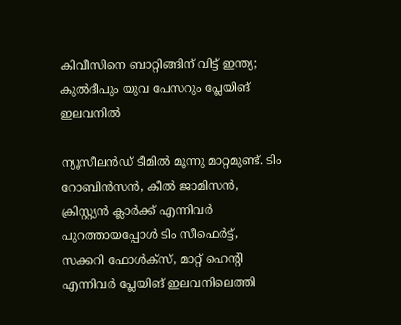കിവീസിനെ ബാറ്റിങ്ങിന് വിട്ട് ഇന്ത്യ; കുല്‍ദീപും യുവ പേസറും പ്ലേയിങ് ഇലവനില്‍

ന്യൂസീലന്‍ഡ് ടീമില്‍ മൂന്നു മാറ്റമുണ്ട്. ടിം റോബിന്‍സന്‍, കീല്‍ ജാമിസന്‍, ക്രിസ്റ്റ്യന്‍ ക്ലാര്‍ക്ക് എന്നിവര്‍ പുറത്തായപ്പോള്‍ ടിം സീഫെര്‍ട്ട്, സക്കറി ഫോള്‍ക്‌സ്, മാറ്റ് ഹെന്റി എന്നിവര്‍ പ്ലേയിങ് ഇലവനിലെത്തി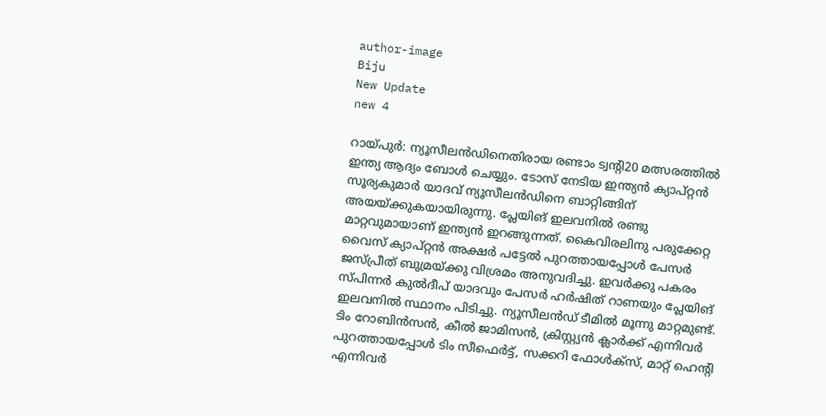author-image
Biju
New Update
new 4

റായ്പുര്‍: ന്യൂസീലന്‍ഡിനെതിരായ രണ്ടാം ട്വന്റി20 മത്സരത്തില്‍ ഇന്ത്യ ആദ്യം ബോള്‍ ചെയ്യും. ടോസ് നേടിയ ഇന്ത്യന്‍ ക്യാപ്റ്റന്‍ സൂര്യകുമാര്‍ യാദവ് ന്യൂസീലന്‍ഡിനെ ബാറ്റിങ്ങിന് അയയ്ക്കുകയായിരുന്നു. പ്ലേയിങ് ഇലവനില്‍ രണ്ടു മാറ്റവുമായാണ് ഇന്ത്യന്‍ ഇറങ്ങുന്നത്. കൈവിരലിനു പരുക്കേറ്റ വൈസ് ക്യാപ്റ്റന്‍ അക്ഷര്‍ പട്ടേല്‍ പുറത്തായപ്പോള്‍ പേസര്‍ ജസ്പ്രീത് ബുമ്രയ്ക്കു വിശ്രമം അനുവദിച്ചു. ഇവര്‍ക്കു പകരം സ്പിന്നര്‍ കുല്‍ദീപ് യാദവും പേസര്‍ ഹര്‍ഷിത് റാണയും പ്ലേയിങ് ഇലവനില്‍ സ്ഥാനം പിടിച്ചു. ന്യൂസീലന്‍ഡ് ടീമില്‍ മൂന്നു മാറ്റമുണ്ട്. ടിം റോബിന്‍സന്‍, കീല്‍ ജാമിസന്‍, ക്രിസ്റ്റ്യന്‍ ക്ലാര്‍ക്ക് എന്നിവര്‍ പുറത്തായപ്പോള്‍ ടിം സീഫെര്‍ട്ട്, സക്കറി ഫോള്‍ക്‌സ്, മാറ്റ് ഹെന്റി എന്നിവര്‍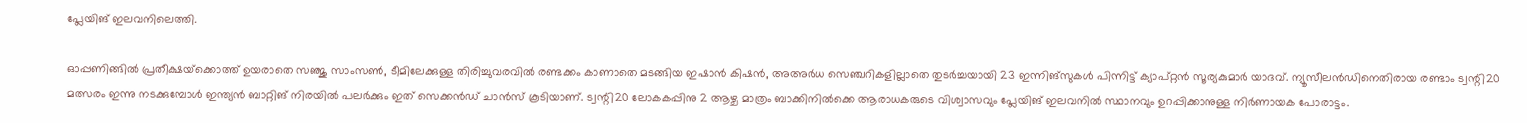പ്ലേയിങ് ഇലവനിലെത്തി.

ഓപ്പണിങ്ങില്‍ പ്രതീക്ഷയ്‌ക്കൊത്ത് ഉയരാതെ സഞ്ജു സാംസണ്‍, ടീമിലേക്കുള്ള തിരിച്ചുവരവില്‍ രണ്ടക്കം കാണാതെ മടങ്ങിയ ഇഷാന്‍ കിഷന്‍, അഅര്‍ധ സെഞ്ചറികളില്ലാതെ തുടര്‍ച്ചയായി 23 ഇന്നിങ്‌സുകള്‍ പിന്നിട്ട് ക്യാപ്റ്റന്‍ സൂര്യകുമാര്‍ യാദവ്. ന്യൂസീലന്‍ഡിനെതിരായ രണ്ടാം ട്വന്റി20 മത്സരം ഇന്നു നടക്കുമ്പോള്‍ ഇന്ത്യന്‍ ബാറ്റിങ് നിരയില്‍ പലര്‍ക്കും ഇത് സെക്കന്‍ഡ് ചാന്‍സ് കൂടിയാണ്. ട്വന്റി20 ലോകകപ്പിനു 2 ആഴ്ച മാത്രം ബാക്കിനില്‍ക്കെ ആരാധകരുടെ വിശ്വാസവും പ്ലേയിങ് ഇലവനില്‍ സ്ഥാനവും ഉറപ്പിക്കാനുള്ള നിര്‍ണായക പോരാട്ടം.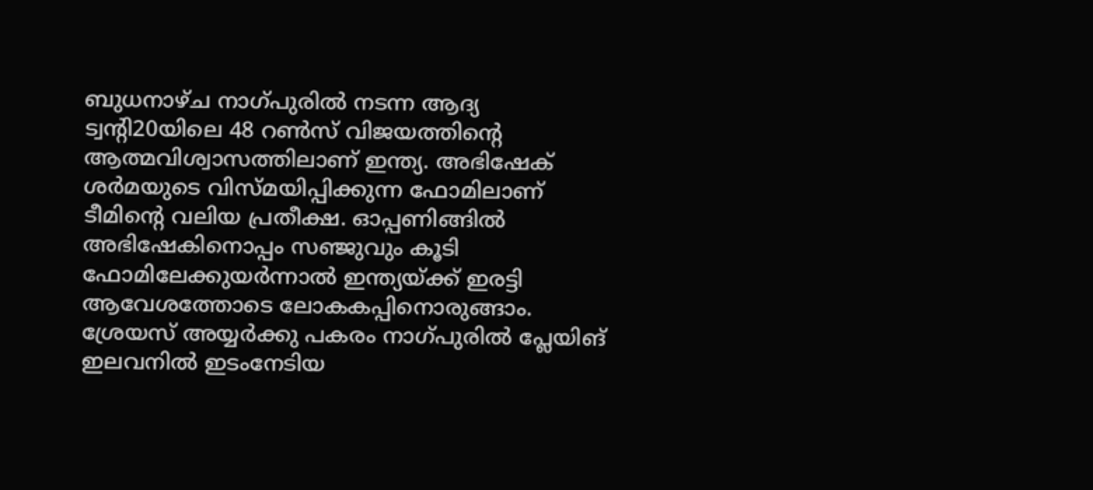ബുധനാഴ്ച നാഗ്പുരില്‍ നടന്ന ആദ്യ ട്വന്റി20യിലെ 48 റണ്‍സ് വിജയത്തിന്റെ ആത്മവിശ്വാസത്തിലാണ് ഇന്ത്യ. അഭിഷേക് ശര്‍മയുടെ വിസ്മയിപ്പിക്കുന്ന ഫോമിലാണ് ടീമിന്റെ വലിയ പ്രതീക്ഷ. ഓപ്പണിങ്ങില്‍ അഭിഷേകിനൊപ്പം സഞ്ജുവും കൂടി ഫോമിലേക്കുയര്‍ന്നാല്‍ ഇന്ത്യയ്ക്ക് ഇരട്ടി ആവേശത്തോടെ ലോകകപ്പിനൊരുങ്ങാം. ശ്രേയസ് അയ്യര്‍ക്കു പകരം നാഗ്പുരില്‍ പ്ലേയിങ് ഇലവനില്‍ ഇടംനേടിയ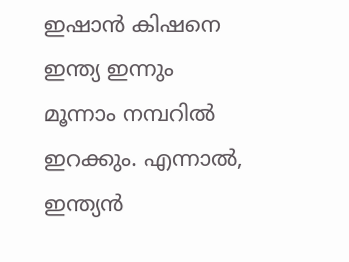ഇഷാന്‍ കിഷനെ ഇന്ത്യ ഇന്നും മൂന്നാം നമ്പറില്‍ ഇറക്കും. എന്നാല്‍, ഇന്ത്യന്‍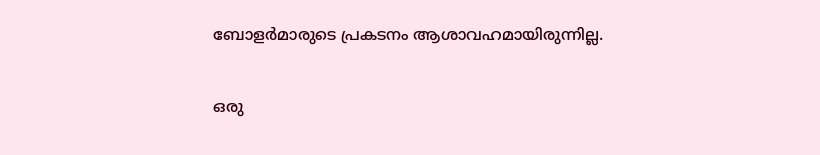ബോളര്‍മാരുടെ പ്രകടനം ആശാവഹമായിരുന്നില്ല.

ഒരു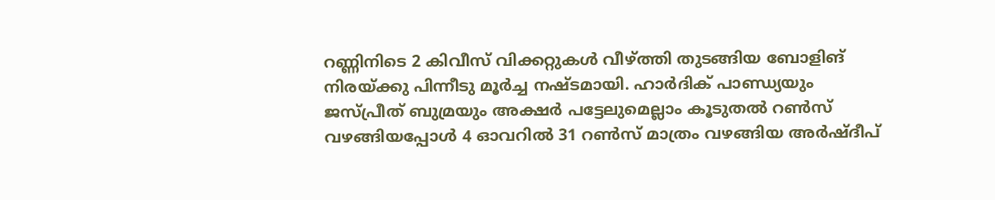റണ്ണിനിടെ 2 കിവീസ് വിക്കറ്റുകള്‍ വീഴ്ത്തി തുടങ്ങിയ ബോളിങ് നിരയ്ക്കു പിന്നീടു മൂര്‍ച്ച നഷ്ടമായി. ഹാര്‍ദിക് പാണ്ഡ്യയും ജസ്പ്രീത് ബുമ്രയും അക്ഷര്‍ പട്ടേലുമെല്ലാം കൂടുതല്‍ റണ്‍സ് വഴങ്ങിയപ്പോള്‍ 4 ഓവറില്‍ 31 റണ്‍സ് മാത്രം വഴങ്ങിയ അര്‍ഷ്ദീപ്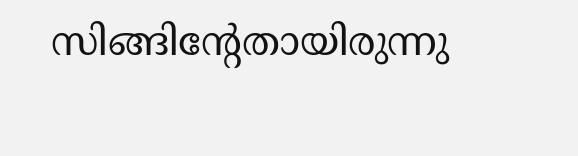സിങ്ങിന്റേതായിരുന്നു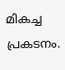മികച്ച പ്രകടനം.